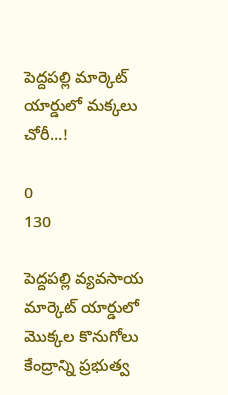పెద్దపల్లి మార్కెట్ యార్డులో మక్కలు చోరీ...!

0
130

పెద్దపల్లి వ్యవసాయ మార్కెట్ యార్డులో మొక్కల కొనుగోలు కేంద్రాన్ని ప్రభుత్వ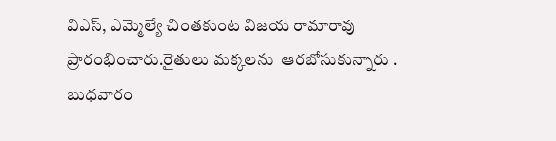విఎస్, ఎమ్మెల్యే చింతకుంట విజయ రామారావు ప్రారంభించారు.రైతులు మక్కలను  ఆరబోసుకున్నారు . బుధవారం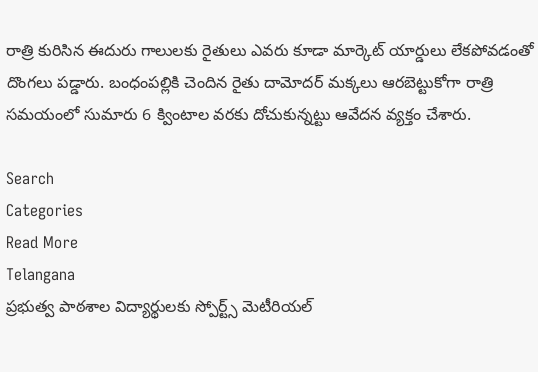రాత్రి కురిసిన ఈదురు గాలులకు రైతులు ఎవరు కూడా మార్కెట్ యార్డులు లేకపోవడంతో దొంగలు పడ్డారు. బంధంపల్లికి చెందిన రైతు దామోదర్ మక్కలు ఆరబెట్టుకోగా రాత్రి సమయంలో సుమారు 6 క్వింటాల వరకు దోచుకున్నట్టు ఆవేదన వ్యక్తం చేశారు.

Search
Categories
Read More
Telangana
ప్రభుత్వ పాఠశాల విద్యార్థులకు స్పోర్ట్స్ మెటీరియల్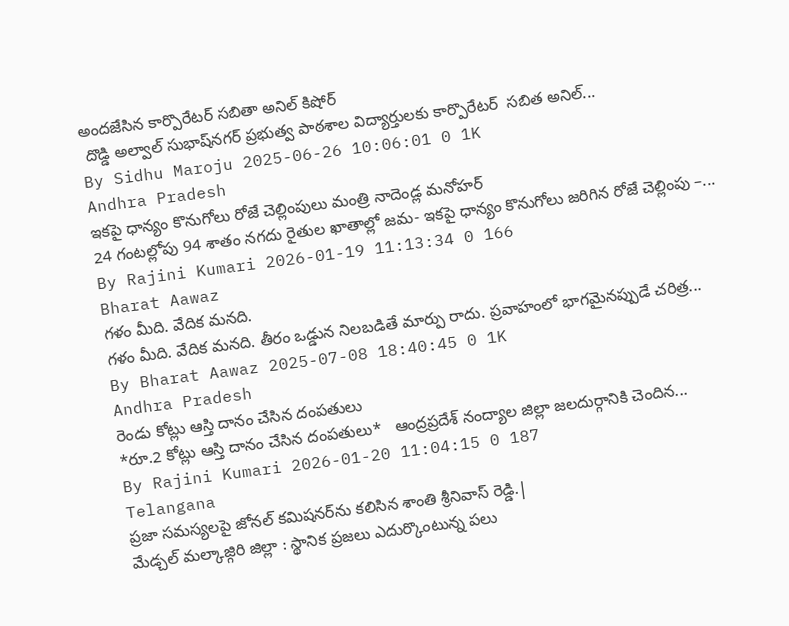అందజేసిన కార్పొరేటర్ సబితా అనిల్ కిషోర్
 దొడ్డి అల్వాల్ సుభాష్‌నగర్ ప్రభుత్వ పాఠశాల విద్యార్తులకు కార్పొరేటర్  సబిత అనిల్...
By Sidhu Maroju 2025-06-26 10:06:01 0 1K
Andhra Pradesh
ఇకపై ధాన్యం కొనుగోలు రోజే చెల్లింపులు మంత్రి నాదెండ్ల మనోహర్
24 గంటల్లోపు 94 శాతం నగదు రైతుల ఖాతాల్లో జమ- ఇకపై ధాన్యం కొనుగోలు జరిగిన రోజే చెల్లింపు –...
By Rajini Kumari 2026-01-19 11:13:34 0 166
Bharat Aawaz
గళం మీది. వేదిక మనది.
గళం మీది. వేదిక మనది. తీరం ఒడ్డున నిలబడితే మార్పు రాదు. ప్రవాహంలో భాగమైనప్పుడే చరిత్ర...
By Bharat Aawaz 2025-07-08 18:40:45 0 1K
Andhra Pradesh
రెండు కోట్లు ఆస్తి దానం చేసిన దంపతులు
*రూ.2 కోట్లు ఆస్తి దానం చేసిన దంపతులు*   ఆంద్రప్రదేశ్ నంద్యాల జిల్లా జలదుర్గానికి చెందిన...
By Rajini Kumari 2026-01-20 11:04:15 0 187
Telangana
ప్రజా సమస్యలపై జోనల్ కమిషనర్‌ను కలిసిన శాంతి శ్రీనివాస్ రెడ్డి.|
మేడ్చల్ మల్కాజ్గిరి జిల్లా : స్థానిక ప్రజలు ఎదుర్కొంటున్న పలు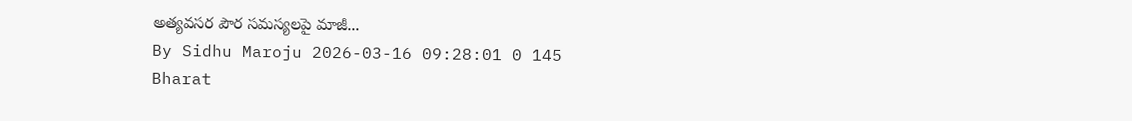అత్యవసర పౌర సమస్యలపై మాజీ...
By Sidhu Maroju 2026-03-16 09:28:01 0 145
Bharat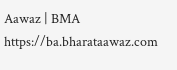Aawaz | BMA https://ba.bharataawaz.com